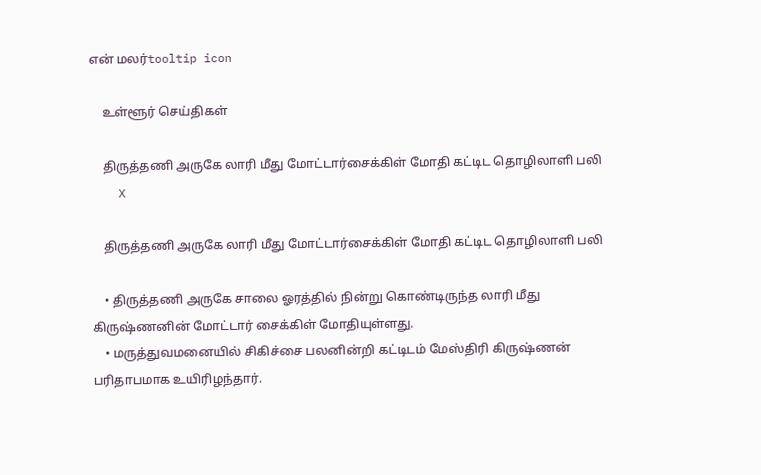என் மலர்tooltip icon

    உள்ளூர் செய்திகள்

    திருத்தணி அருகே லாரி மீது மோட்டார்சைக்கிள் மோதி கட்டிட தொழிலாளி பலி
    X

    திருத்தணி அருகே லாரி மீது மோட்டார்சைக்கிள் மோதி கட்டிட தொழிலாளி பலி

    • திருத்தணி அருகே சாலை ஓரத்தில் நின்று கொண்டிருந்த லாரி மீது கிருஷ்ணனின் மோட்டார் சைக்கிள் மோதியுள்ளது.
    • மருத்துவமனையில் சிகிச்சை பலனின்றி கட்டிடம் மேஸ்திரி கிருஷ்ணன் பரிதாபமாக உயிரிழந்தார்.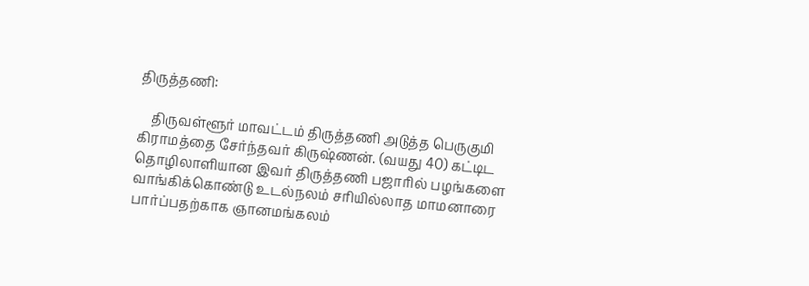திருத்தணி:

    திருவள்ளூர் மாவட்டம் திருத்தணி அடுத்த பெருகுமி கிராமத்தை சேர்ந்தவர் கிருஷ்ணன். (வயது 40) கட்டிட தொழிலாளியான இவர் திருத்தணி பஜாரில் பழங்களை வாங்கிக்கொண்டு உடல்நலம் சரியில்லாத மாமனாரை பார்ப்பதற்காக ஞானமங்கலம்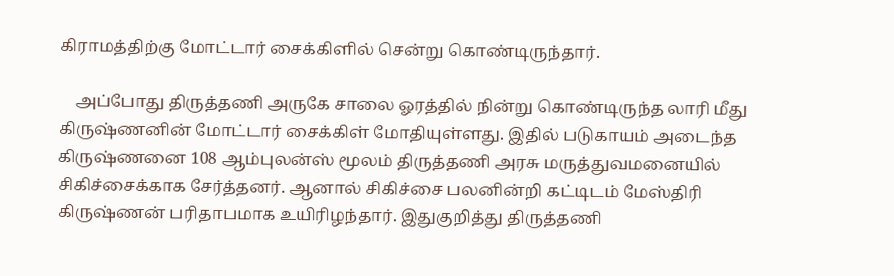கிராமத்திற்கு மோட்டார் சைக்கிளில் சென்று கொண்டிருந்தார்.

    அப்போது திருத்தணி அருகே சாலை ஓரத்தில் நின்று கொண்டிருந்த லாரி மீது கிருஷ்ணனின் மோட்டார் சைக்கிள் மோதியுள்ளது. இதில் படுகாயம் அடைந்த கிருஷ்ணனை 108 ஆம்புலன்ஸ் மூலம் திருத்தணி அரசு மருத்துவமனையில் சிகிச்சைக்காக சேர்த்தனர். ஆனால் சிகிச்சை பலனின்றி கட்டிடம் மேஸ்திரி கிருஷ்ணன் பரிதாபமாக உயிரிழந்தார். இதுகுறித்து திருத்தணி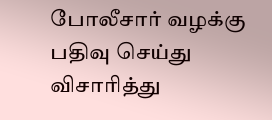போலீசார் வழக்கு பதிவு செய்து விசாரித்து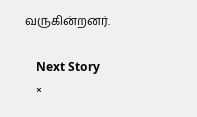வருகின்றனர்.

    Next Story
    ×